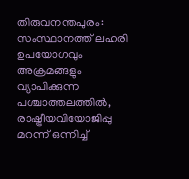തിരുവനന്തപുരം: സംസ്ഥാനത്ത് ലഹരി ഉപയോഗവും അക്രമങ്ങളും വ്യാപിക്കുന്ന പശ്ചാത്തലത്തിൽ, രാഷ്ട്രീയവിയോജിപ്പു മറന്ന് ഒന്നിച്ച്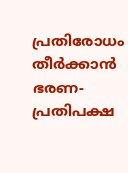പ്രതിരോധം തീർക്കാൻ ഭരണ-പ്രതിപക്ഷ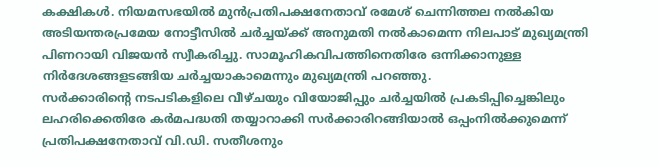കക്ഷികൾ. നിയമസഭയിൽ മുൻപ്രതിപക്ഷനേതാവ് രമേശ് ചെന്നിത്തല നൽകിയ അടിയന്തരപ്രമേയ നോട്ടീസിൽ ചർച്ചയ്ക്ക് അനുമതി നൽകാമെന്ന നിലപാട് മുഖ്യമന്ത്രി പിണറായി വിജയൻ സ്വീകരിച്ചു. സാമൂഹികവിപത്തിനെതിരേ ഒന്നിക്കാനുള്ള നിർദേശങ്ങളടങ്ങിയ ചർച്ചയാകാമെന്നും മുഖ്യമന്ത്രി പറഞ്ഞു.
സർക്കാരിന്റെ നടപടികളിലെ വീഴ്ചയും വിയോജിപ്പും ചർച്ചയിൽ പ്രകടിപ്പിച്ചെങ്കിലും ലഹരിക്കെതിരേ കർമപദ്ധതി തയ്യാറാക്കി സർക്കാരിറങ്ങിയാൽ ഒപ്പംനിൽക്കുമെന്ന് പ്രതിപക്ഷനേതാവ് വി.ഡി. സതീശനും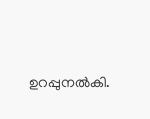ഉറപ്പുനൽകി.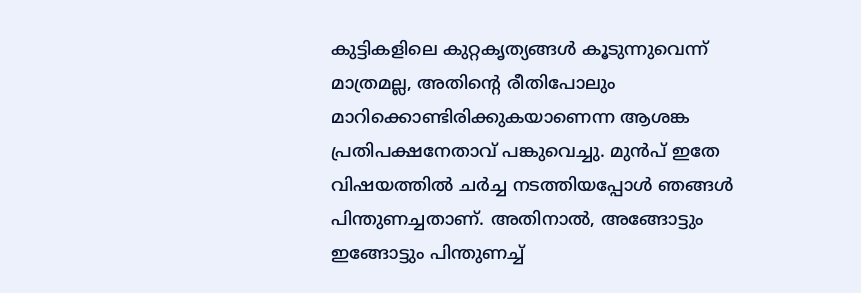കുട്ടികളിലെ കുറ്റകൃത്യങ്ങൾ കൂടുന്നുവെന്ന് മാത്രമല്ല, അതിന്റെ രീതിപോലും മാറിക്കൊണ്ടിരിക്കുകയാണെന്ന ആശങ്ക പ്രതിപക്ഷനേതാവ് പങ്കുവെച്ചു. മുൻപ് ഇതേ വിഷയത്തിൽ ചർച്ച നടത്തിയപ്പോൾ ഞങ്ങൾ പിന്തുണച്ചതാണ്. അതിനാൽ, അങ്ങോട്ടും ഇങ്ങോട്ടും പിന്തുണച്ച്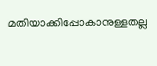മതിയാക്കിപ്പോകാനുള്ളതല്ല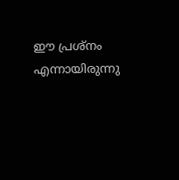ഈ പ്രശ്നം എന്നായിരുന്നു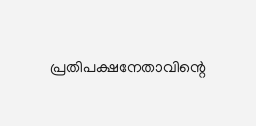പ്രതിപക്ഷനേതാവിന്റെ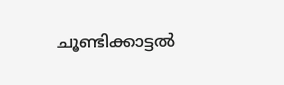ചൂണ്ടിക്കാട്ടൽ